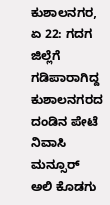ಕುಶಾಲನಗರ, ಏ 22: ಗದಗ ಜಿಲ್ಲೆಗೆ ಗಡಿಪಾರಾಗಿದ್ದ ಕುಶಾಲನಗರದ ದಂಡಿನ ಪೇಟೆ ನಿವಾಸಿ ಮನ್ಸೂರ್ ಅಲಿ ಕೊಡಗು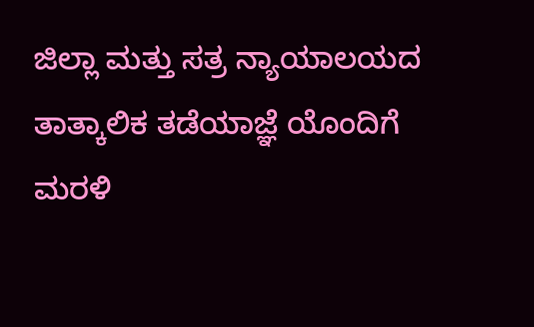ಜಿಲ್ಲಾ ಮತ್ತು ಸತ್ರ ನ್ಯಾಯಾಲಯದ ತಾತ್ಕಾಲಿಕ ತಡೆಯಾಜ್ಞೆ ಯೊಂದಿಗೆ ಮರಳಿ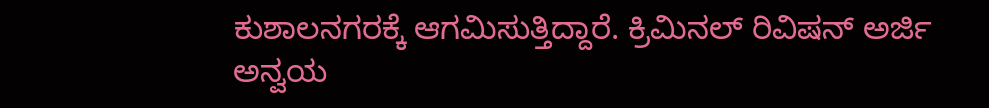ಕುಶಾಲನಗರಕ್ಕೆ ಆಗಮಿಸುತ್ತಿದ್ದಾರೆ. ಕ್ರಿಮಿನಲ್ ರಿವಿಷನ್ ಅರ್ಜಿ ಅನ್ವಯ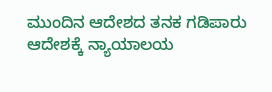ಮುಂದಿನ ಆದೇಶದ ತನಕ ಗಡಿಪಾರು ಆದೇಶಕ್ಕೆ ನ್ಯಾಯಾಲಯ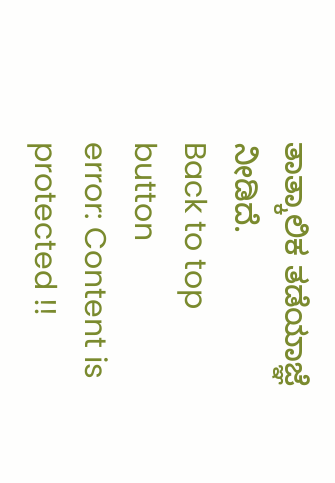ತಾತ್ಕಾಲಿಕ ತಡೆಯಾಜ್ಞೆ ನೀಡಿದೆ.
Back to top button
error: Content is protected !!